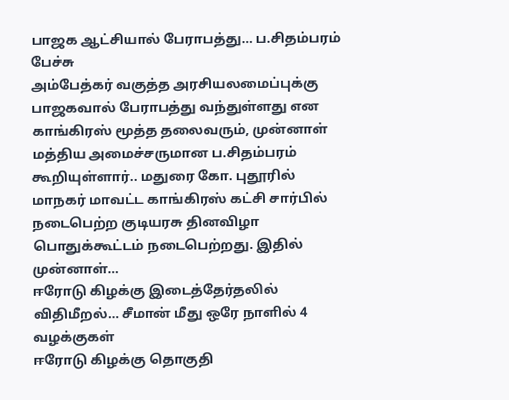பாஜக ஆட்சியால் பேராபத்து… ப.சிதம்பரம் பேச்சு
அம்பேத்கர் வகுத்த அரசியலமைப்புக்கு பாஜகவால் பேராபத்து வந்துள்ளது என காங்கிரஸ் மூத்த தலைவரும், முன்னாள் மத்திய அமைச்சருமான ப.சிதம்பரம் கூறியுள்ளார்.. மதுரை கோ. புதூரில் மாநகர் மாவட்ட காங்கிரஸ் கட்சி சார்பில் நடைபெற்ற குடியரசு தினவிழா பொதுக்கூட்டம் நடைபெற்றது. இதில் முன்னாள்…
ஈரோடு கிழக்கு இடைத்தேர்தலில் விதிமீறல்… சீமான் மீது ஒரே நாளில் 4 வழக்குகள்
ஈரோடு கிழக்கு தொகுதி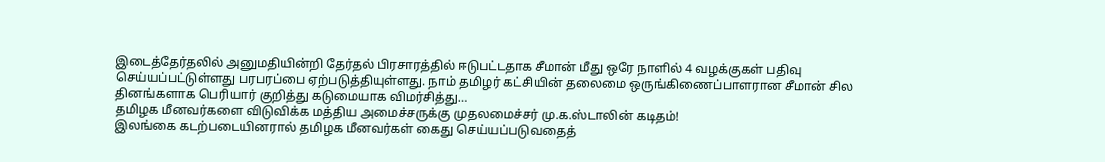இடைத்தேர்தலில் அனுமதியின்றி தேர்தல் பிரசாரத்தில் ஈடுபட்டதாக சீமான் மீது ஒரே நாளில் 4 வழக்குகள் பதிவு செய்யப்பட்டுள்ளது பரபரப்பை ஏற்படுத்தியுள்ளது. நாம் தமிழர் கட்சியின் தலைமை ஒருங்கிணைப்பாளரான சீமான் சில தினங்களாக பெரியார் குறித்து கடுமையாக விமர்சித்து…
தமிழக மீனவர்களை விடுவிக்க மத்திய அமைச்சருக்கு முதலமைச்சர் மு.க.ஸ்டாலின் கடிதம்!
இலங்கை கடற்படையினரால் தமிழக மீனவர்கள் கைது செய்யப்படுவதைத்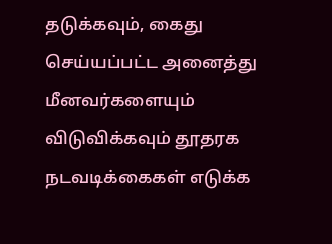தடுக்கவும், கைது செய்யப்பட்ட அனைத்து மீனவர்களையும் விடுவிக்கவும் தூதரக நடவடிக்கைகள் எடுக்க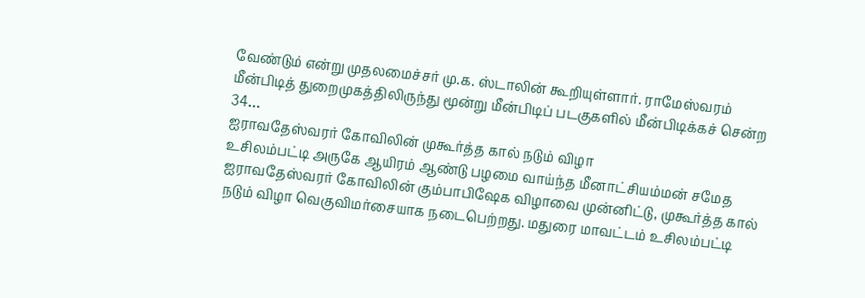வேண்டும் என்று முதலமைச்சர் மு.க. ஸ்டாலின் கூறியுள்ளார். ராமேஸ்வரம் மீன்பிடித் துறைமுகத்திலிருந்து மூன்று மீன்பிடிப் படகுகளில் மீன்பிடிக்கச் சென்ற 34…
ஐராவதேஸ்வரர் கோவிலின் முகூர்த்த கால் நடும் விழா
உசிலம்பட்டி அருகே ஆயிரம் ஆண்டு பழமை வாய்ந்த மீனாட்சியம்மன் சமேத ஐராவதேஸ்வரர் கோவிலின் கும்பாபிஷேக விழாவை முன்னிட்டு, முகூர்த்த கால் நடும் விழா வெகுவிமர்சையாக நடைபெற்றது. மதுரை மாவட்டம் உசிலம்பட்டி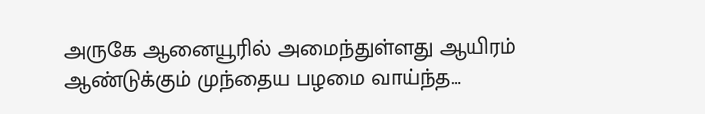அருகே ஆனையூரில் அமைந்துள்ளது ஆயிரம் ஆண்டுக்கும் முந்தைய பழமை வாய்ந்த…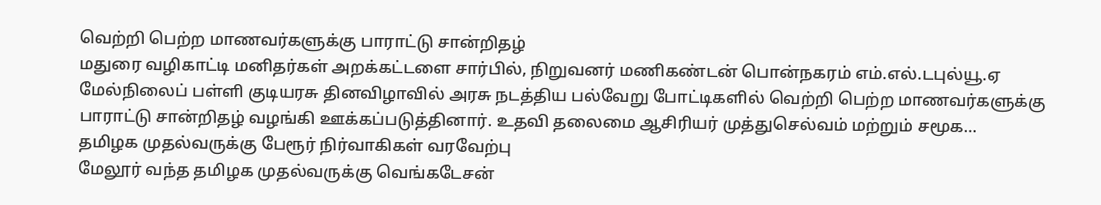வெற்றி பெற்ற மாணவர்களுக்கு பாராட்டு சான்றிதழ்
மதுரை வழிகாட்டி மனிதர்கள் அறக்கட்டளை சார்பில், நிறுவனர் மணிகண்டன் பொன்நகரம் எம்.எல்.டபுல்யூ.ஏ மேல்நிலைப் பள்ளி குடியரசு தினவிழாவில் அரசு நடத்திய பல்வேறு போட்டிகளில் வெற்றி பெற்ற மாணவர்களுக்கு பாராட்டு சான்றிதழ் வழங்கி ஊக்கப்படுத்தினார். உதவி தலைமை ஆசிரியர் முத்துசெல்வம் மற்றும் சமூக…
தமிழக முதல்வருக்கு பேரூர் நிர்வாகிகள் வரவேற்பு
மேலூர் வந்த தமிழக முதல்வருக்கு வெங்கடேசன்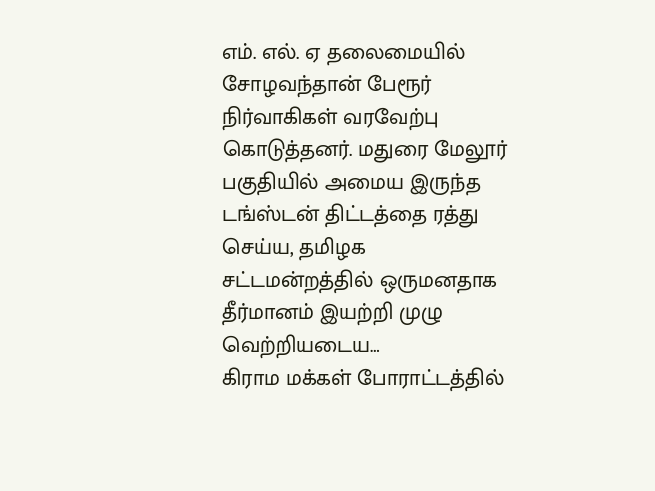எம். எல். ஏ தலைமையில் சோழவந்தான் பேரூர் நிர்வாகிகள் வரவேற்பு கொடுத்தனர். மதுரை மேலூர் பகுதியில் அமைய இருந்த டங்ஸ்டன் திட்டத்தை ரத்து செய்ய, தமிழக சட்டமன்றத்தில் ஒருமனதாக தீர்மானம் இயற்றி முழு வெற்றியடைய…
கிராம மக்கள் போராட்டத்தில்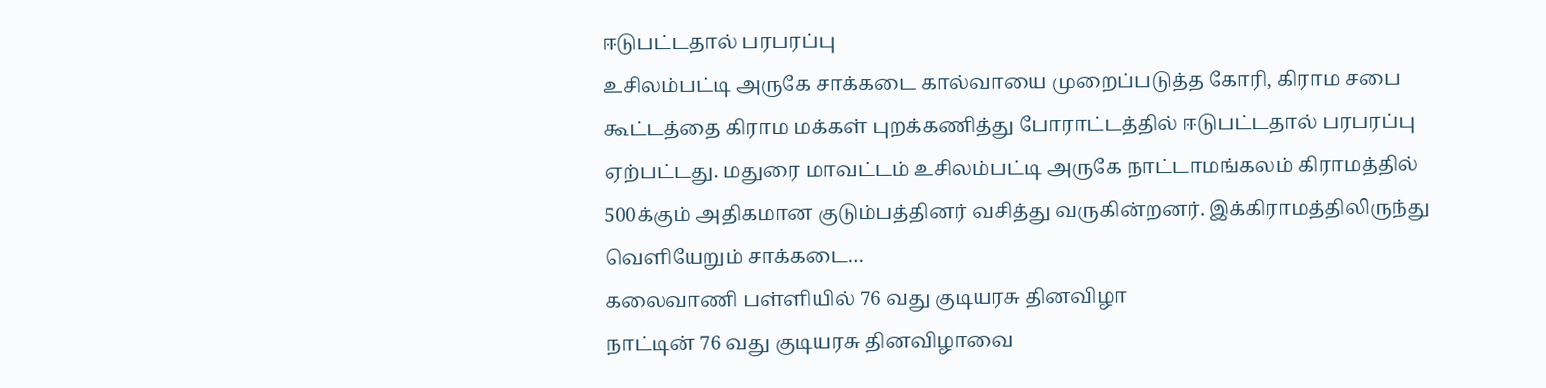ஈடுபட்டதால் பரபரப்பு
உசிலம்பட்டி அருகே சாக்கடை கால்வாயை முறைப்படுத்த கோரி, கிராம சபை கூட்டத்தை கிராம மக்கள் புறக்கணித்து போராட்டத்தில் ஈடுபட்டதால் பரபரப்பு ஏற்பட்டது. மதுரை மாவட்டம் உசிலம்பட்டி அருகே நாட்டாமங்கலம் கிராமத்தில் 500க்கும் அதிகமான குடும்பத்தினர் வசித்து வருகின்றனர். இக்கிராமத்திலிருந்து வெளியேறும் சாக்கடை…
கலைவாணி பள்ளியில் 76 வது குடியரசு தினவிழா
நாட்டின் 76 வது குடியரசு தினவிழாவை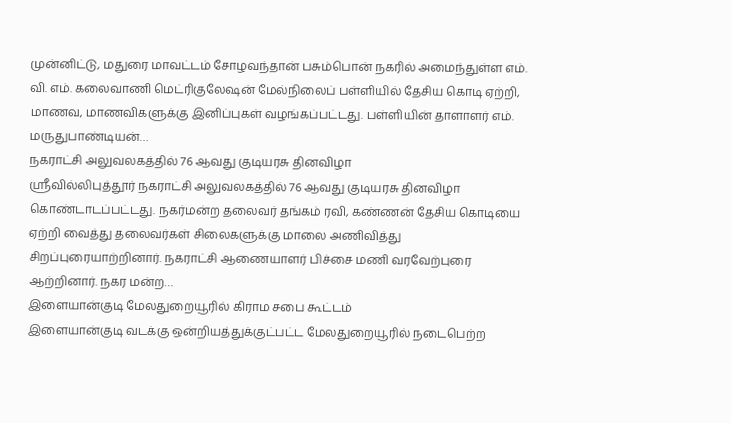முன்னிட்டு, மதுரை மாவட்டம் சோழவந்தான் பசும்பொன் நகரில் அமைந்துள்ள எம். வி. எம். கலைவாணி மெட்ரிகுலேஷன் மேல்நிலைப் பள்ளியில் தேசிய கொடி ஏற்றி, மாணவ, மாணவிகளுக்கு இனிப்புகள் வழங்கப்பட்டது. பள்ளியின் தாளாளர் எம். மருதுபாண்டியன்…
நகராட்சி அலுவலகத்தில் 76 ஆவது குடியரசு தினவிழா
ஸ்ரீவில்லிபுத்தூர் நகராட்சி அலுவலகத்தில் 76 ஆவது குடியரசு தினவிழா கொண்டாடப்பட்டது. நகர்மன்ற தலைவர் தங்கம் ரவி, கண்ணன் தேசிய கொடியை ஏற்றி வைத்து தலைவர்கள் சிலைகளுக்கு மாலை அணிவித்து சிறப்புரையாற்றினார். நகராட்சி ஆணையாளர் பிச்சை மணி வரவேற்புரை ஆற்றினார். நகர மன்ற…
இளையான்குடி மேலதுறையூரில் கிராம சபை கூட்டம்
இளையான்குடி வடக்கு ஒன்றியத்துக்குட்பட்ட மேலதுறையூரில் நடைபெற்ற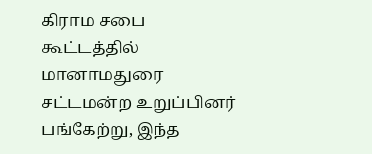கிராம சபை கூட்டத்தில் மானாமதுரை சட்டமன்ற உறுப்பினர் பங்கேற்று, இந்த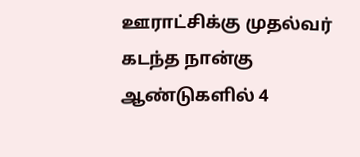ஊராட்சிக்கு முதல்வர் கடந்த நான்கு ஆண்டுகளில் 4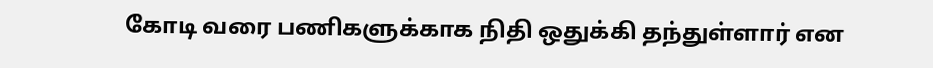கோடி வரை பணிகளுக்காக நிதி ஒதுக்கி தந்துள்ளார் என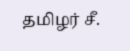தமிழர் சீ.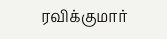ரவிக்குமார்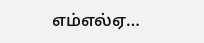எம்எல்ஏ…